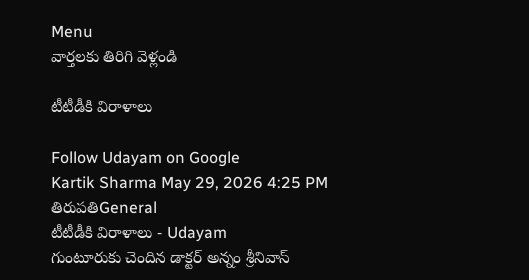Menu
వార్తలకు తిరిగి వెళ్లండి

టీటీడీకి విరాళాలు

Follow Udayam on Google
Kartik Sharma May 29, 2026 4:25 PM తిరుపతిGeneral
టీటీడీకి విరాళాలు - Udayam
గుంటూరుకు చెందిన డాక్టర్ అన్నం శ్రీనివాస్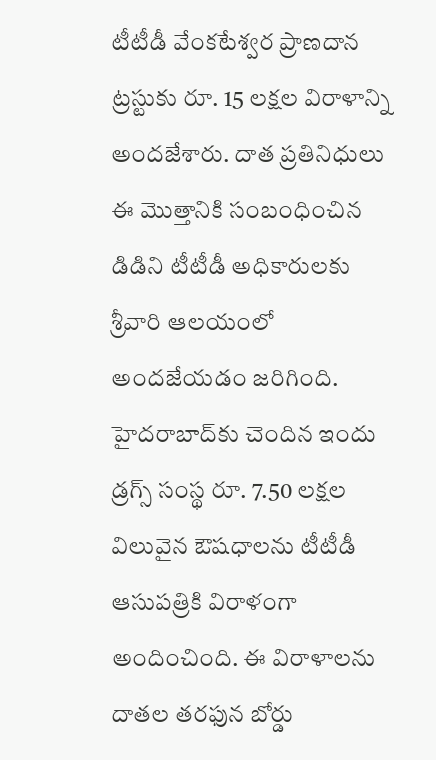టీటీడీ వేంకటేశ్వర ప్రాణదాన ట్రస్టుకు రూ. 15 లక్షల విరాళాన్ని అందజేశారు. దాత ప్రతినిధులు ఈ మొత్తానికి సంబంధించిన డిడిని టీటీడీ అధికారులకు శ్రీవారి ఆలయంలో అందజేయడం జరిగింది. హైదరాబాద్‌కు చెందిన ఇందు డ్రగ్స్ సంస్థ రూ. 7.50 లక్షల విలువైన ఔషధాలను టీటీడీ ఆసుపత్రికి విరాళంగా అందించింది. ఈ విరాళాలను దాతల తరఫున బోర్డు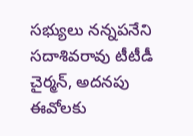సభ్యులు నన్నపనేని సదాశివరావు టీటీడీ చైర్మన్, అదనపు ఈవోలకు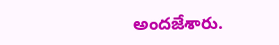అందజేశారు.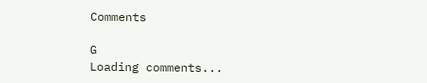Comments

G
Loading comments...